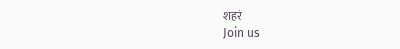शहरं
Join us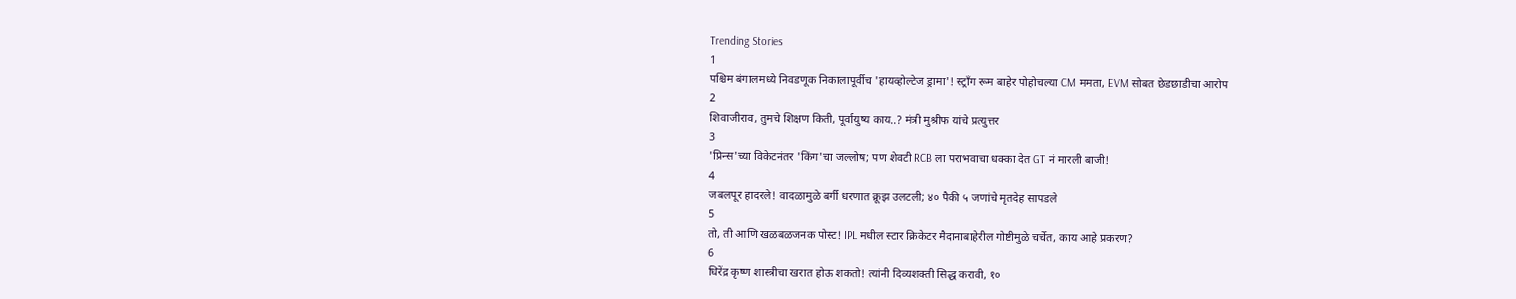Trending Stories
1
पश्चिम बंगालमध्ये निवडणूक निकालापूर्वीच 'हायव्होल्टेज ड्रामा'! स्ट्राँग रूम बाहेर पोहोचल्या CM ममता, EVM सोबत छेडछाडीचा आरोप
2
शिवाजीराव, तुमचे शिक्षण किती, पूर्वायुष्य काय..? मंत्री मुश्रीफ यांचे प्रत्युत्तर
3
'प्रिन्स'च्या विकेटनंतर 'किंग'चा जल्लोष; पण शेवटी RCB ला पराभवाचा धक्का देत GT नं मारली बाजी!
4
जबलपूर हादरले! वादळामुळे बर्गी धरणात क्रूझ उलटली; ४० पैकी ५ जणांचे मृतदेह सापडले
5
तो, ती आणि खळबळजनक पोस्ट! IPL मधील स्टार क्रिकेटर मैदानाबाहेरील गोष्टीमुळे चर्चेत, काय आहे प्रकरण?
6
धिरेंद्र कृष्ण शास्त्रीचा खरात होऊ शकतो! त्यांनी दिव्यशक्ती सिद्ध करावी, १०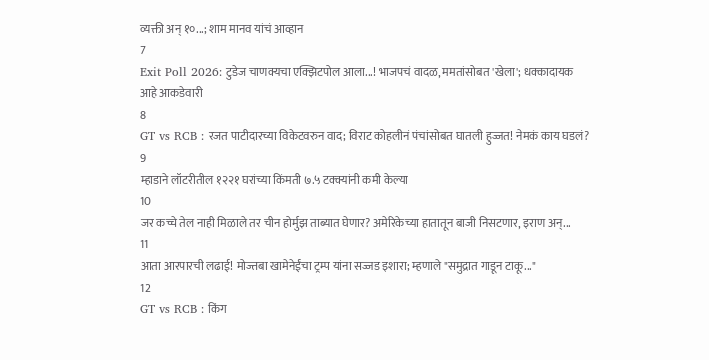व्यक्ती अन् १०...; शाम मानव यांचं आव्हान
7
Exit Poll 2026: टुडेज चाणक्यचा एक्झिटपोल आला...! भाजपचं वादळ, ममतांसोबत 'खेला'; धक्कादायक आहे आकडेवारी
8
GT vs RCB : रजत पाटीदारच्या विकेटवरुन वाद; विराट कोहलीनं पंचांसोबत घातली हुज्जत! नेमकं काय घडलं?
9
म्हाडाने लॉटरीतील १२२१ घरांच्या किंमती ७.५ टक्क्यांनी कमी केल्या
10
जर कच्चे तेल नाही मिळाले तर चीन होर्मुझ ताब्यात घेणार? अमेरिकेच्या हातातून बाजी निसटणार, इराण अन्...
11
आता आरपारची लढाई! मोज्तबा खामेनेईंचा ट्रम्प यांना सज्जड इशारा; म्हणाले "समुद्रात गाडून टाकू..."
12
GT vs RCB : किंग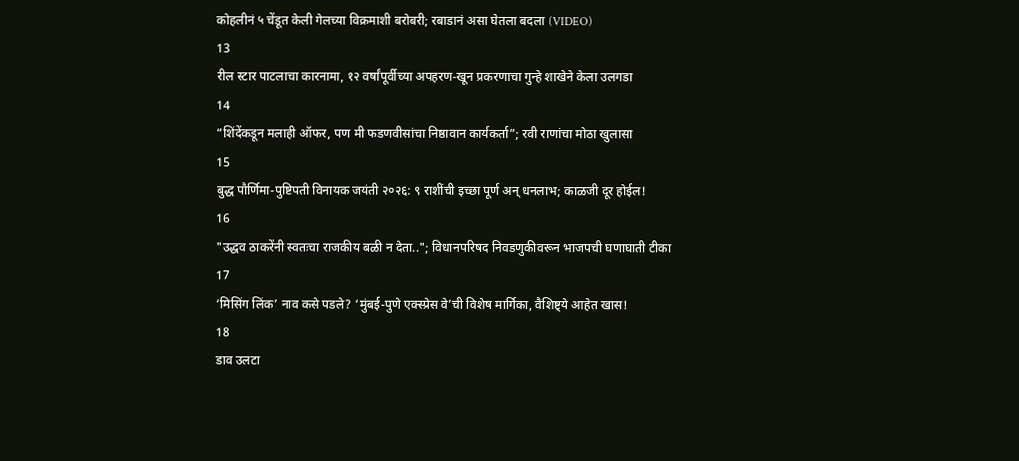कोहलीनं ५ चेंडूत केली गेलच्या विक्रमाशी बरोबरी; रबाडानं असा घेतला बदला (VIDEO)
13
रील स्टार पाटलाचा कारनामा, १२ वर्षांपूर्वीच्या अपहरण-खून प्रकरणाचा गुन्हे शाखेने केला उलगडा
14
“शिंदेंकडून मलाही ऑफर, पण मी फडणवीसांचा निष्ठावान कार्यकर्ता”; रवी राणांचा मोठा खुलासा
15
बुद्ध पौर्णिमा-पुष्टिपती विनायक जयंती २०२६: ९ राशींची इच्छा पूर्ण अन् धनलाभ; काळजी दूर होईल!
16
"उद्धव ठाकरेंनी स्वतःचा राजकीय बळी न देता.."; विधानपरिषद निवडणुकीवरून भाजपची घणाघाती टीका
17
‘मिसिंग लिंक’ नाव कसे पडले? ‘मुंबई-पुणे एक्स्प्रेस वे’ची विशेष मार्गिका, वैशिष्ट्ये आहेत खास!
18
डाव उलटा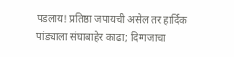पडलाय! प्रतिष्ठा जपायची असेल तर हार्दिक पांड्याला संघाबाहेर काढा; दिग्गजाचा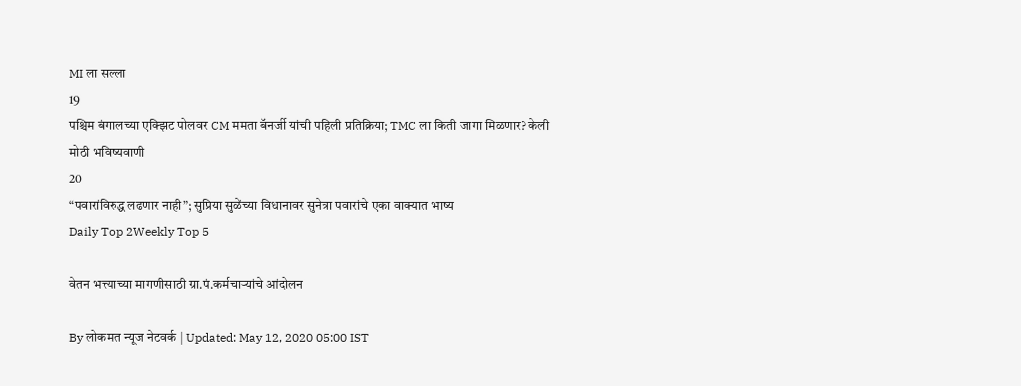MI ला सल्ला
19
पश्चिम बंगालच्या एक्झिट पोलवर CM ममता बॅनर्जी यांची पहिली प्रतिक्रिया; TMC ला किती जागा मिळणार? केली मोठी भविष्यवाणी
20
“पवारांविरुद्ध लढणार नाही”; सुप्रिया सुळेंच्या विधानावर सुनेत्रा पवारांचे एका वाक्यात भाष्य
Daily Top 2Weekly Top 5

वेतन भत्त्याच्या मागणीसाठी ग्रा.पं.कर्मचाऱ्यांचे आंदोलन

By लोकमत न्यूज नेटवर्क | Updated: May 12, 2020 05:00 IST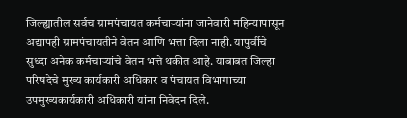जिल्ह्यातील सर्वच ग्रामपंचायत कर्मचाऱ्यांना जानेवारी महिन्यापासून अद्यापही ग्रामपंचायतीने वेतन आणि भत्ता दिला नाही. यापुर्वीचे सुध्दा अनेक कर्मचाऱ्यांचे वेतन भत्ते थकीत आहे. याबाबत जिल्हा परिषदेचे मुख्य कार्यकारी अधिकार व पंचायत विभागाच्या उपमुख्यकार्यकारी अधिकारी यांना निवेदन दिले.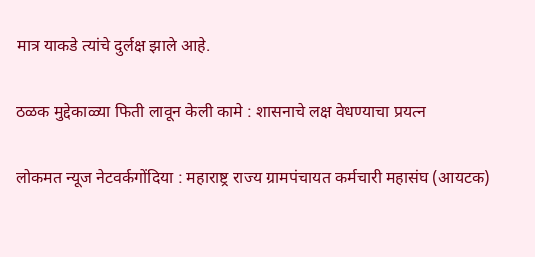मात्र याकडे त्यांचे दुर्लक्ष झाले आहे.

ठळक मुद्देकाळ्या फिती लावून केली कामे : शासनाचे लक्ष वेधण्याचा प्रयत्न

लोकमत न्यूज नेटवर्कगोंदिया : महाराष्ट्र राज्य ग्रामपंचायत कर्मचारी महासंघ (आयटक)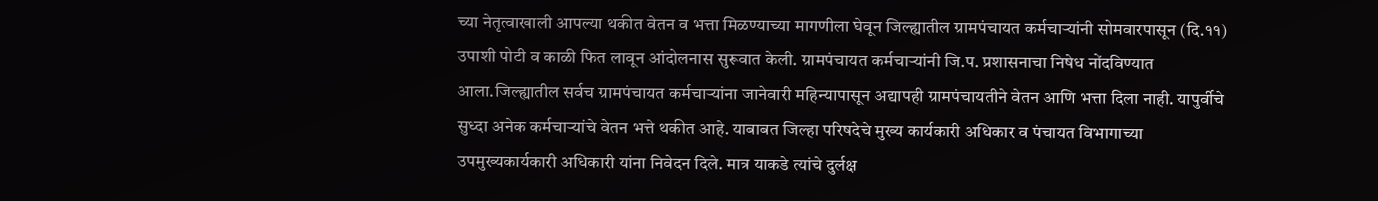च्या नेतृत्वाखाली आपल्या थकीत वेतन व भत्ता मिळण्याच्या मागणीला घेवून जिल्ह्यातील ग्रामपंचायत कर्मचाऱ्यांनी सोमवारपासून (दि.११) उपाशी पोटी व काळी फित लावून आंदोलनास सुरूवात केली. ग्रामपंचायत कर्मचाऱ्यांनी जि.प. प्रशासनाचा निषेध नोंदविण्यात आला.जिल्ह्यातील सर्वच ग्रामपंचायत कर्मचाऱ्यांना जानेवारी महिन्यापासून अद्यापही ग्रामपंचायतीने वेतन आणि भत्ता दिला नाही. यापुर्वीचे सुध्दा अनेक कर्मचाऱ्यांचे वेतन भत्ते थकीत आहे. याबाबत जिल्हा परिषदेचे मुख्य कार्यकारी अधिकार व पंचायत विभागाच्या उपमुख्यकार्यकारी अधिकारी यांना निवेदन दिले. मात्र याकडे त्यांचे दुर्लक्ष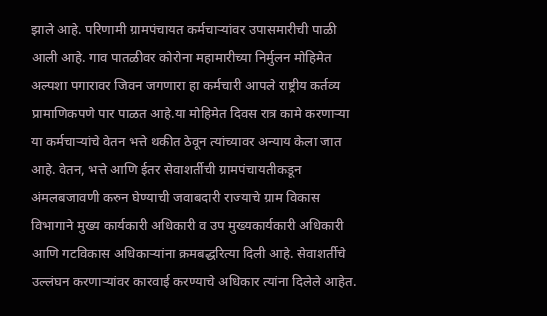झाले आहे. परिणामी ग्रामपंचायत कर्मचाऱ्यांवर उपासमारीची पाळी आली आहे. गाव पातळीवर कोरोना महामारीच्या निर्मुलन मोहिमेत अल्पशा पगारावर जिवन जगणारा हा कर्मचारी आपले राष्ट्रीय कर्तव्य प्रामाणिकपणे पार पाळत आहे.या मोहिमेत दिवस रात्र कामे करणाऱ्या या कर्मचाऱ्यांचे वेतन भत्ते थकीत ठेवून त्यांच्यावर अन्याय केला जात आहे. वेतन, भत्ते आणि ईतर सेवाशर्तीची ग्रामपंचायतीकडून अंमलबजावणी करुन घेण्याची जवाबदारी राज्याचे ग्राम विकास विभागाने मुख्य कार्यकारी अधिकारी व उप मुख्यकार्यकारी अधिकारी आणि गटविकास अधिकाऱ्यांना क्रमबद्धरित्या दिली आहे. सेवाशर्तीचे उल्लंघन करणाऱ्यांवर कारवाई करण्याचे अधिकार त्यांना दिलेले आहेत.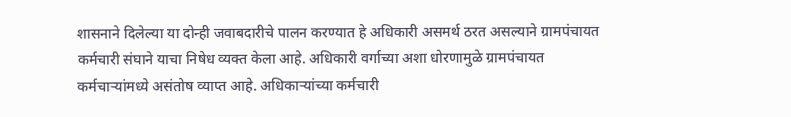शासनाने दिलेल्या या दोन्ही जवाबदारीचे पालन करण्यात हे अधिकारी असमर्थ ठरत असल्याने ग्रामपंचायत कर्मचारी संघाने याचा निषेध व्यक्त केला आहे. अधिकारी वर्गाच्या अशा धोरणामुळे ग्रामपंचायत कर्मचाऱ्यांमध्ये असंतोष व्याप्त आहे. अधिकाऱ्यांच्या कर्मचारी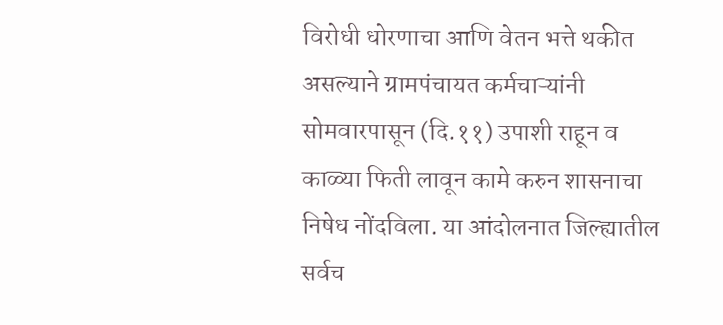विरोधी धोरणाचा आणि वेतन भत्ते थकीत असल्याने ग्रामपंचायत कर्मचाऱ्यांनी सोमवारपासून (दि.११) उपाशी राहून व काळ्या फिती लावून कामे करुन शासनाचा निषेध नोंदविला. या आंदोलनात जिल्ह्यातील सर्वच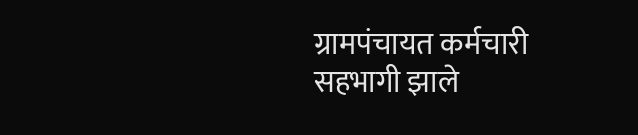ग्रामपंचायत कर्मचारी सहभागी झाले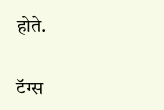होते.

टॅग्स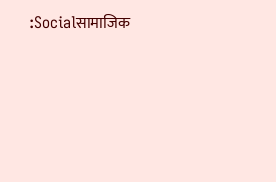:Socialसामाजिक